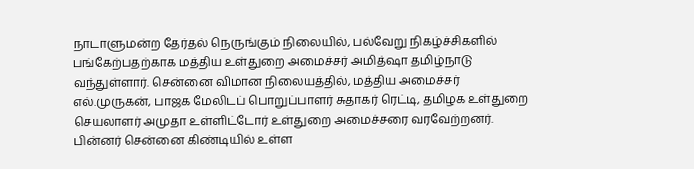நாடாளுமன்ற தேர்தல் நெருங்கும் நிலையில், பல்வேறு நிகழ்ச்சிகளில் பங்கேற்பதற்காக மத்திய உள்துறை அமைச்சர் அமித்ஷா தமிழ்நாடு வந்துள்ளார். சென்னை விமான நிலையத்தில், மத்திய அமைச்சர் எல்.முருகன், பாஜக மேலிடப் பொறுப்பாளர் சுதாகர் ரெட்டி, தமிழக உள்துறை செயலாளர் அமுதா உள்ளிட்டோர் உள்துறை அமைச்சரை வரவேற்றனர். பின்னர் சென்னை கிண்டியில் உள்ள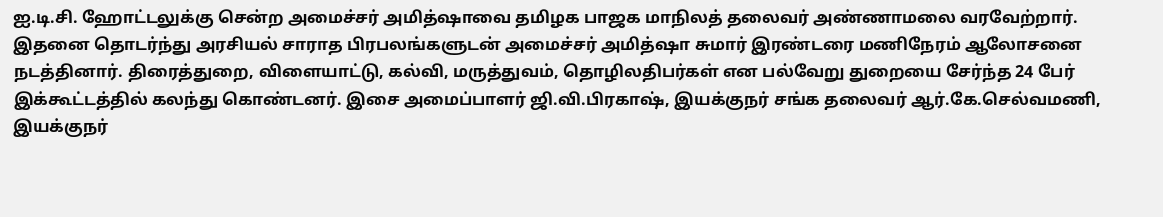ஐ.டி.சி. ஹோட்டலுக்கு சென்ற அமைச்சர் அமித்ஷாவை தமிழக பாஜக மாநிலத் தலைவர் அண்ணாமலை வரவேற்றார்.
இதனை தொடர்ந்து அரசியல் சாராத பிரபலங்களுடன் அமைச்சர் அமித்ஷா சுமார் இரண்டரை மணிநேரம் ஆலோசனை நடத்தினார். திரைத்துறை, விளையாட்டு, கல்வி, மருத்துவம், தொழிலதிபர்கள் என பல்வேறு துறையை சேர்ந்த 24 பேர் இக்கூட்டத்தில் கலந்து கொண்டனர். இசை அமைப்பாளர் ஜி.வி.பிரகாஷ், இயக்குநர் சங்க தலைவர் ஆர்.கே.செல்வமணி, இயக்குநர்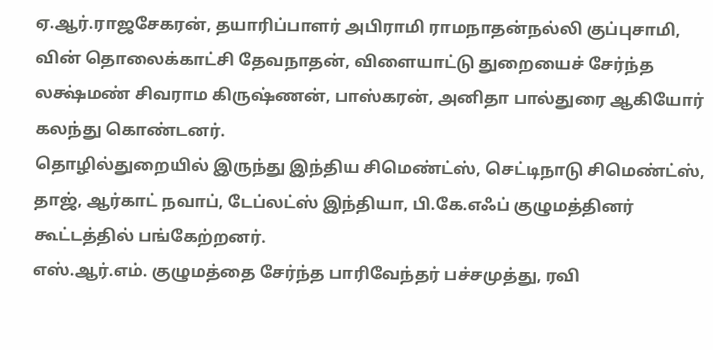ஏ.ஆர்.ராஜசேகரன், தயாரிப்பாளர் அபிராமி ராமநாதன்நல்லி குப்புசாமி, வின் தொலைக்காட்சி தேவநாதன், விளையாட்டு துறையைச் சேர்ந்த லக்ஷ்மண் சிவராம கிருஷ்ணன், பாஸ்கரன், அனிதா பால்துரை ஆகியோர் கலந்து கொண்டனர்.
தொழில்துறையில் இருந்து இந்திய சிமெண்ட்ஸ், செட்டிநாடு சிமெண்ட்ஸ், தாஜ், ஆர்காட் நவாப், டேப்லட்ஸ் இந்தியா, பி.கே.எஃப் குழுமத்தினர் கூட்டத்தில் பங்கேற்றனர்.
எஸ்.ஆர்.எம். குழுமத்தை சேர்ந்த பாரிவேந்தர் பச்சமுத்து, ரவி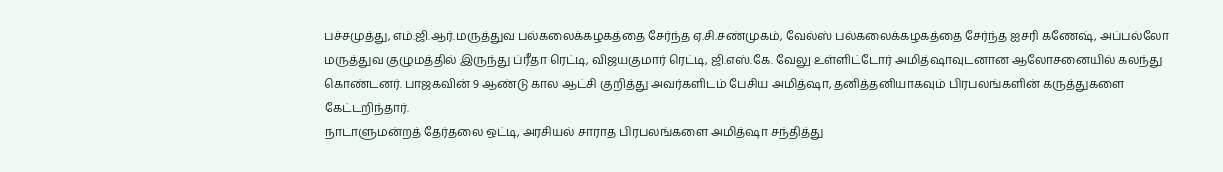பச்சமுத்து, எம்.ஜி.ஆர்.மருத்துவ பல்கலைக்கழகத்தை சேர்ந்த ஏ.சி.சண்முகம், வேல்ஸ் பல்கலைக்கழகத்தை சேர்ந்த ஐசரி கணேஷ், அப்பல்லோ மருத்துவ குழுமத்தில் இருந்து ப்ரீதா ரெட்டி, விஜயகுமார் ரெட்டி, ஜி.எஸ்.கே. வேலு உள்ளிட்டோர் அமித்ஷாவுடனான ஆலோசனையில் கலந்து கொண்டனர். பாஜகவின் 9 ஆண்டு கால ஆட்சி குறித்து அவர்களிடம் பேசிய அமித்ஷா, தனித்தனியாகவும் பிரபலங்களின் கருத்துகளை கேட்டறிந்தார்.
நாடாளுமன்றத் தேர்தலை ஒட்டி, அரசியல் சாராத பிரபலங்களை அமித்ஷா சந்தித்து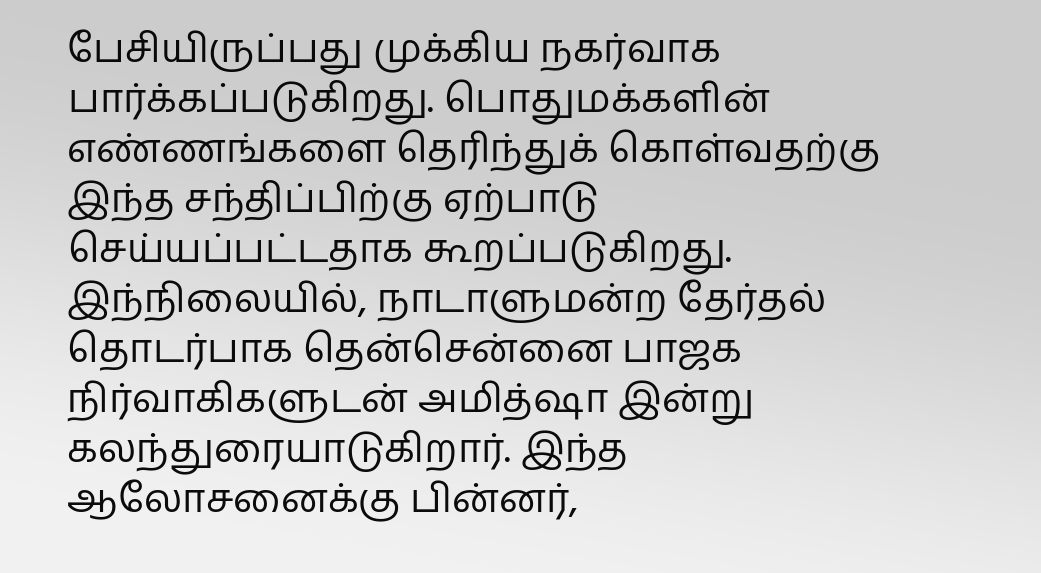பேசியிருப்பது முக்கிய நகர்வாக பார்க்கப்படுகிறது. பொதுமக்களின் எண்ணங்களை தெரிந்துக் கொள்வதற்கு இந்த சந்திப்பிற்கு ஏற்பாடு செய்யப்பட்டதாக கூறப்படுகிறது. இந்நிலையில், நாடாளுமன்ற தேர்தல் தொடர்பாக தென்சென்னை பாஜக நிர்வாகிகளுடன் அமித்ஷா இன்று கலந்துரையாடுகிறார். இந்த ஆலோசனைக்கு பின்னர்,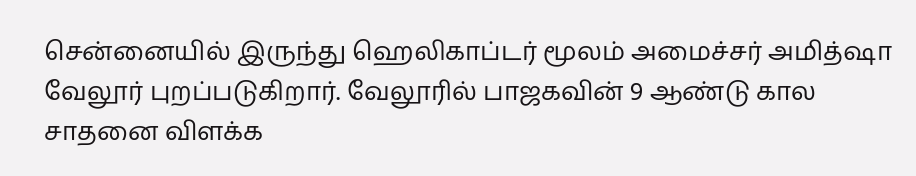சென்னையில் இருந்து ஹெலிகாப்டர் மூலம் அமைச்சர் அமித்ஷா வேலூர் புறப்படுகிறார். வேலூரில் பாஜகவின் 9 ஆண்டு கால சாதனை விளக்க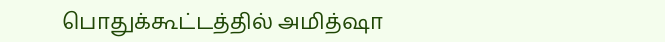பொதுக்கூட்டத்தில் அமித்ஷா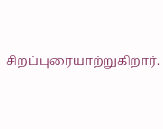சிறப்புரையாற்றுகிறார்.